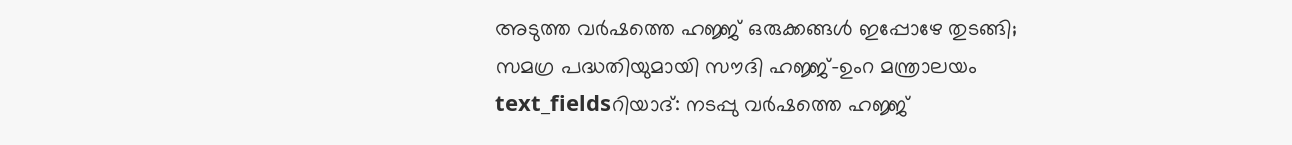അടുത്ത വർഷത്തെ ഹജ്ജ് ഒരുക്കങ്ങൾ ഇപ്പോഴേ തുടങ്ങി; സമഗ്ര പദ്ധതിയുമായി സൗദി ഹജ്ജ്-ഉംറ മന്ത്രാലയം
text_fieldsറിയാദ്: നടപ്പു വർഷത്തെ ഹജ്ജ്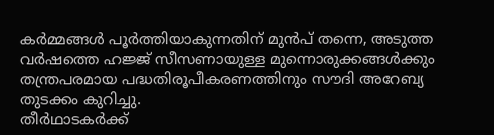കർമ്മങ്ങൾ പൂർത്തിയാകുന്നതിന് മുൻപ് തന്നെ, അടുത്ത വർഷത്തെ ഹജ്ജ് സീസണായുള്ള മുന്നൊരുക്കങ്ങൾക്കും തന്ത്രപരമായ പദ്ധതിരൂപീകരണത്തിനും സൗദി അറേബ്യ തുടക്കം കുറിച്ചു.
തീർഥാടകർക്ക്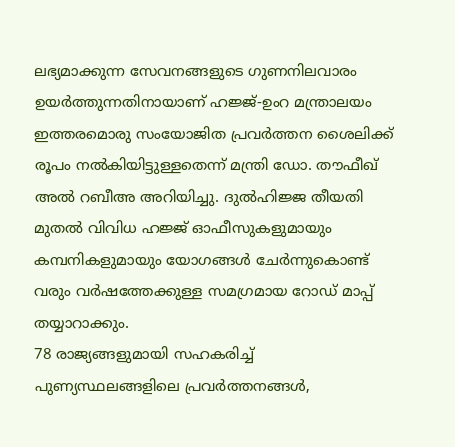ലഭ്യമാക്കുന്ന സേവനങ്ങളുടെ ഗുണനിലവാരം ഉയർത്തുന്നതിനായാണ് ഹജ്ജ്-ഉംറ മന്ത്രാലയം ഇത്തരമൊരു സംയോജിത പ്രവർത്തന ശൈലിക്ക് രൂപം നൽകിയിട്ടുള്ളതെന്ന് മന്ത്രി ഡോ. തൗഫീഖ് അൽ റബീഅ അറിയിച്ചു. ദുൽഹിജ്ജ തീയതി മുതൽ വിവിധ ഹജ്ജ് ഓഫീസുകളുമായും കമ്പനികളുമായും യോഗങ്ങൾ ചേർന്നുകൊണ്ട് വരും വർഷത്തേക്കുള്ള സമഗ്രമായ റോഡ് മാപ്പ് തയ്യാറാക്കും.
78 രാജ്യങ്ങളുമായി സഹകരിച്ച് പുണ്യസ്ഥലങ്ങളിലെ പ്രവർത്തനങ്ങൾ,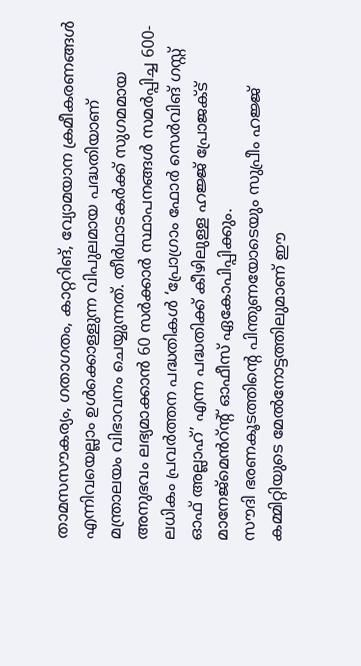താമസസൗകര്യം, ഗതാഗതം, കാറ്ററിങ്, വ്യോമയാന ക്രമീകരണങ്ങൾ എന്നിവയെല്ലാം ഉൾക്കൊള്ളുന്ന വിപുലമായ പദ്ധതിയാണ് മന്ത്രാലയം വിഭാവനം ചെയ്യുന്നത്. തീർഥാടകർക്ക് സുഗമമായ അനുഭവം ലഭ്യമാക്കാൻ 60 സർക്കാർ സ്ഥാപനങ്ങൾ സമർപ്പിച്ച 600-ലധികം പ്രവർത്തന പദ്ധതികൾ ‘പ്രോഗ്രാം ഫോർ സെർവിങ് ഗസ്റ്റ് ഓഫ് അല്ലാഹ്’ എന്ന പദ്ധതിക്ക് കീഴിലുള്ള ഹജ്ജ് പ്രോജക്ട് മാനേജ്മെൻറ്ന്റ് ഓഫീസ് ഏകോപിപ്പിക്കും.
സൗദി ഭരണകൂടത്തിന്റെ പിന്തുണയോടെയും സുപ്രീം ഹജ്ജ് കമ്മിറ്റിയുടെ മേൽനോട്ടത്തിലുമാണ് ഈ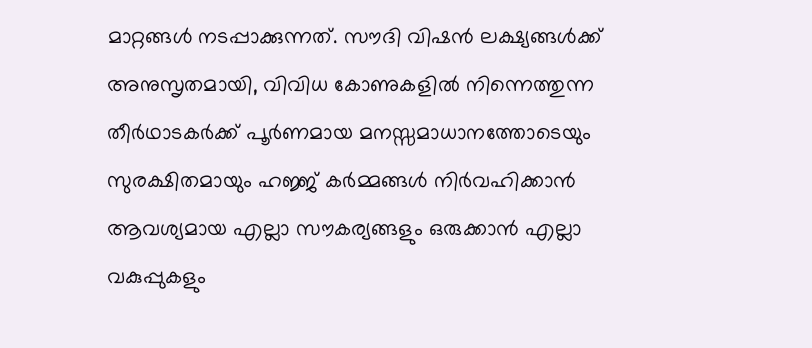മാറ്റങ്ങൾ നടപ്പാക്കുന്നത്. സൗദി വിഷൻ ലക്ഷ്യങ്ങൾക്ക് അനുസൃതമായി, വിവിധ കോണുകളിൽ നിന്നെത്തുന്ന തീർഥാടകർക്ക് പൂർണമായ മനസ്സമാധാനത്തോടെയും സുരക്ഷിതമായും ഹജ്ജ് കർമ്മങ്ങൾ നിർവഹിക്കാൻ ആവശ്യമായ എല്ലാ സൗകര്യങ്ങളും ഒരുക്കാൻ എല്ലാ വകുപ്പുകളും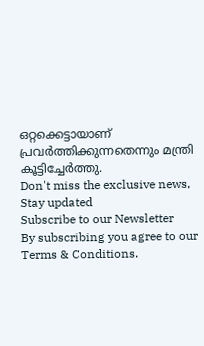ഒറ്റക്കെട്ടായാണ് പ്രവർത്തിക്കുന്നതെന്നും മന്ത്രി കൂട്ടിച്ചേർത്തു.
Don't miss the exclusive news, Stay updated
Subscribe to our Newsletter
By subscribing you agree to our Terms & Conditions.